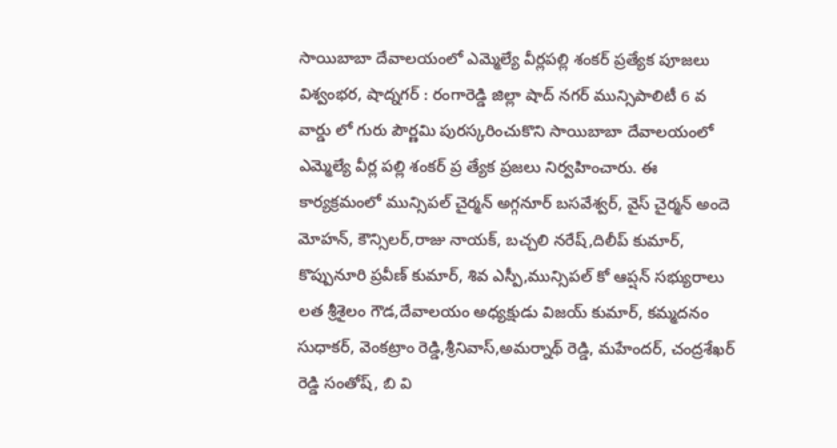సాయిబాబా దేవాలయంలో ఎమ్మెల్యే వీర్లపల్లి శంకర్ ప్రత్యేక పూజలు
విశ్వంభర, షాద్నగర్ : రంగారెడ్డి జిల్లా షాద్ నగర్ మున్సిపాలిటీ 6 వ వార్డు లో గురు పౌర్ణమి పురస్కరించుకొని సాయిబాబా దేవాలయంలో ఎమ్మెల్యే వీర్ల పల్లి శంకర్ ప్ర త్యేక ప్రజలు నిర్వహించారు. ఈ కార్యక్రమంలో మున్సిపల్ చైర్మన్ అగ్గనూర్ బసవేశ్వర్, వైస్ చైర్మన్ అందె మోహన్, కౌన్సిలర్,రాజు నాయక్, బచ్చలి నరేష్,దిలీప్ కుమార్, కొప్పునూరి ప్రవీణ్ కుమార్, శివ ఎస్పీ,మున్సిపల్ కో ఆప్షన్ సభ్యురాలు లత శ్రీశైలం గౌడ,దేవాలయం అధ్యక్షుడు విజయ్ కుమార్, కమ్మదనం సుధాకర్, వెంకట్రాం రెడ్డి,శ్రీనివాస్,అమర్నాథ్ రెడ్డి, మహేందర్, చంద్రశేఖర్ రెడ్డి సంతోష్, బి వి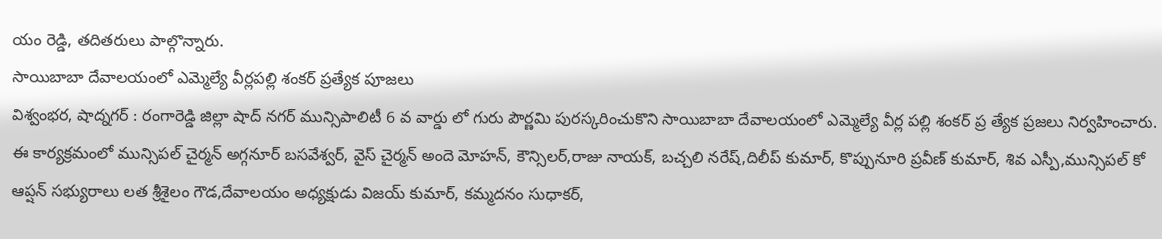యం రెడ్డి, తదితరులు పాల్గొన్నారు.
సాయిబాబా దేవాలయంలో ఎమ్మెల్యే వీర్లపల్లి శంకర్ ప్రత్యేక పూజలు
విశ్వంభర, షాద్నగర్ : రంగారెడ్డి జిల్లా షాద్ నగర్ మున్సిపాలిటీ 6 వ వార్డు లో గురు పౌర్ణమి పురస్కరించుకొని సాయిబాబా దేవాలయంలో ఎమ్మెల్యే వీర్ల పల్లి శంకర్ ప్ర త్యేక ప్రజలు నిర్వహించారు. ఈ కార్యక్రమంలో మున్సిపల్ చైర్మన్ అగ్గనూర్ బసవేశ్వర్, వైస్ చైర్మన్ అందె మోహన్, కౌన్సిలర్,రాజు నాయక్, బచ్చలి నరేష్,దిలీప్ కుమార్, కొప్పునూరి ప్రవీణ్ కుమార్, శివ ఎస్పీ,మున్సిపల్ కో ఆప్షన్ సభ్యురాలు లత శ్రీశైలం గౌడ,దేవాలయం అధ్యక్షుడు విజయ్ కుమార్, కమ్మదనం సుధాకర్,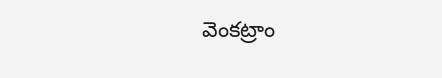వెంకట్రాం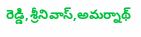రెడ్డి,శ్రీనివాస్,అమర్నాథ్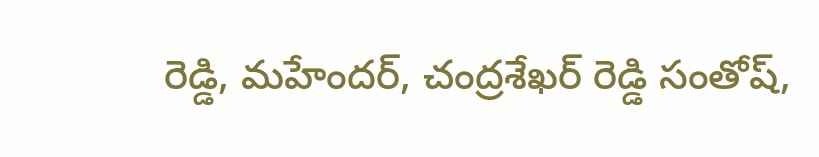రెడ్డి, మహేందర్, చంద్రశేఖర్ రెడ్డి సంతోష్,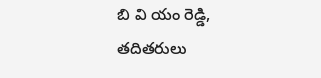బి వి యం రెడ్డి, తదితరులు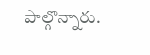పాల్గొన్నారు.